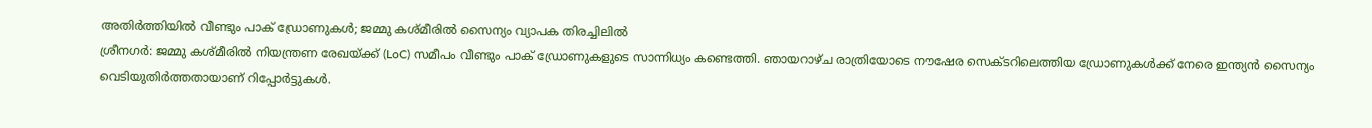അതിർത്തിയിൽ വീണ്ടും പാക് ഡ്രോണുകൾ; ജമ്മു കശ്മീരിൽ സൈന്യം വ്യാപക തിരച്ചിലിൽ
ശ്രീനഗർ: ജമ്മു കശ്മീരിൽ നിയന്ത്രണ രേഖയ്ക്ക് (LoC) സമീപം വീണ്ടും പാക് ഡ്രോണുകളുടെ സാന്നിധ്യം കണ്ടെത്തി. ഞായറാഴ്ച രാത്രിയോടെ നൗഷേര സെക്ടറിലെത്തിയ ഡ്രോണുകൾക്ക് നേരെ ഇന്ത്യൻ സൈന്യം വെടിയുതിർത്തതായാണ് റിപ്പോർട്ടുകൾ.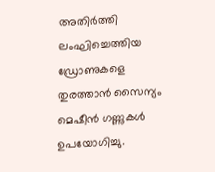അതിർത്തി ലംഘിച്ചെത്തിയ ഡ്രോണുകളെ തുരത്താൻ സൈന്യം മെഷീൻ ഗണ്ണുകൾ ഉപയോഗിച്ചു.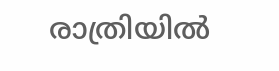രാത്രിയിൽ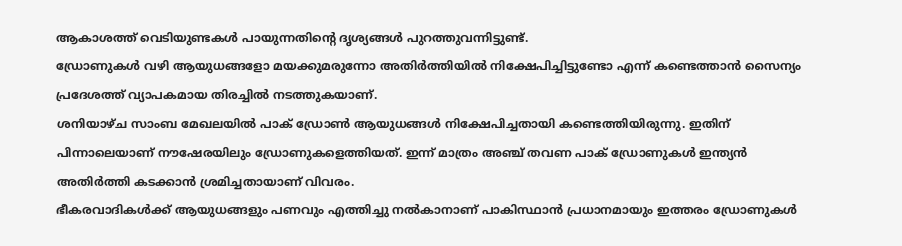ആകാശത്ത് വെടിയുണ്ടകൾ പായുന്നതിന്റെ ദൃശ്യങ്ങൾ പുറത്തുവന്നിട്ടുണ്ട്.
ഡ്രോണുകൾ വഴി ആയുധങ്ങളോ മയക്കുമരുന്നോ അതിർത്തിയിൽ നിക്ഷേപിച്ചിട്ടുണ്ടോ എന്ന് കണ്ടെത്താൻ സൈന്യം പ്രദേശത്ത് വ്യാപകമായ തിരച്ചിൽ നടത്തുകയാണ്.
ശനിയാഴ്ച സാംബ മേഖലയിൽ പാക് ഡ്രോൺ ആയുധങ്ങൾ നിക്ഷേപിച്ചതായി കണ്ടെത്തിയിരുന്നു. ഇതിന് പിന്നാലെയാണ് നൗഷേരയിലും ഡ്രോണുകളെത്തിയത്. ഇന്ന് മാത്രം അഞ്ച് തവണ പാക് ഡ്രോണുകൾ ഇന്ത്യൻ അതിർത്തി കടക്കാൻ ശ്രമിച്ചതായാണ് വിവരം.
ഭീകരവാദികൾക്ക് ആയുധങ്ങളും പണവും എത്തിച്ചു നൽകാനാണ് പാകിസ്ഥാൻ പ്രധാനമായും ഇത്തരം ഡ്രോണുകൾ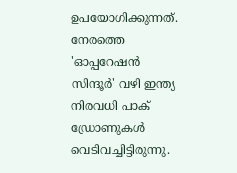ഉപയോഗിക്കുന്നത്.
നേരത്തെ 'ഓപ്പറേഷൻ സിന്ദൂർ' വഴി ഇന്ത്യ നിരവധി പാക് ഡ്രോണുകൾ വെടിവച്ചിട്ടിരുന്നു.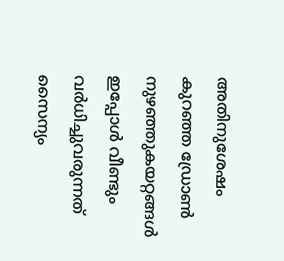അതിനുശേഷം കുറഞ്ഞ ഡ്രോൺ നുഴഞ്ഞുകയറ്റങ്ങൾ ഇപ്പോൾ വീണ്ടും വർധിച്ചുവരുന്നത് സൈന്യം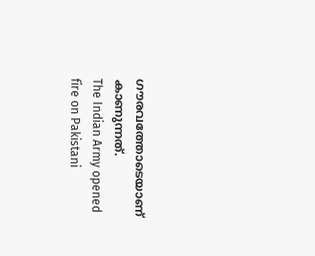ഗൗരവത്തോടെയാണ് കാണുന്നത്.
The Indian Army opened fire on Pakistani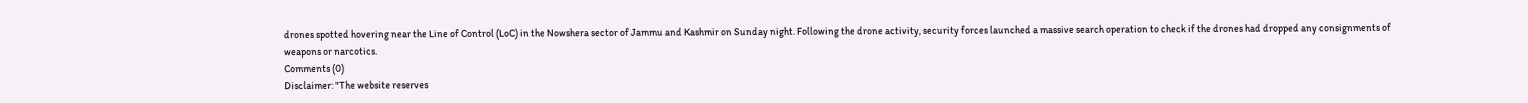drones spotted hovering near the Line of Control (LoC) in the Nowshera sector of Jammu and Kashmir on Sunday night. Following the drone activity, security forces launched a massive search operation to check if the drones had dropped any consignments of weapons or narcotics.
Comments (0)
Disclaimer: "The website reserves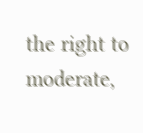the right to moderate,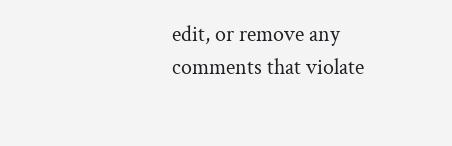edit, or remove any comments that violate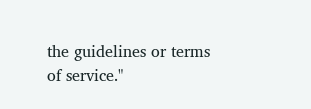the guidelines or terms of service."